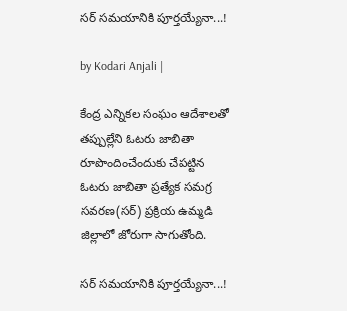సర్‌ సమయానికి పూర్తయ్యేనా...!

by Kodari Anjali |

కేంద్ర ఎన్నికల సంఘం ఆదేశాలతో తప్పుల్లేని ఓటరు జాబితా రూపొందించేందుకు చేపట్టిన ఓటరు జాబితా ప్రత్యేక సమగ్ర సవరణ(సర్) ప్రక్రియ ఉమ్మడి జిల్లాలో జోరుగా సాగుతోంది.

సర్‌ సమయానికి పూర్తయ్యేనా...!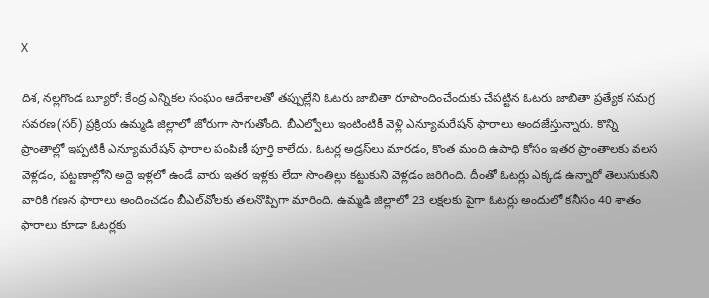X

దిశ, నల్లగొండ బ్యూరో: కేంద్ర ఎన్నికల సంఘం ఆదేశాలతో తప్పుల్లేని ఓటరు జాబితా రూపొందించేందుకు చేపట్టిన ఓటరు జాబితా ప్రత్యేక సమగ్ర సవరణ(సర్) ప్రక్రియ ఉమ్మడి జిల్లాలో జోరుగా సాగుతోంది. బీఎల్వోలు ఇంటింటికీ వెళ్లి ఎన్యూమరేషన్ ఫారాలు అందజేస్తున్నారు. కొన్ని ప్రాంతాల్లో ఇప్పటికీ ఎన్యూమరేషన్‌ ఫారాల పంపిణీ పూర్తి కాలేదు. ఓటర్ల అడ్రస్‌లు మారడం, కొంత మంది ఉపాధి కోసం ఇతర ప్రాంతాలకు వలస వెళ్లడం, పట్టణాల్లోని అద్దె ఇళ్లలో ఉండే వారు ఇతర ఇళ్లకు లేదా సొంతిల్లు కట్టుకుని వెళ్లడం జరిగింది. దీంతో ఓటర్లు ఎక్కడ ఉన్నారో తెలుసుకుని వారికి గణన ఫారాలు అందించడం బీఎల్‌వోలకు తలనొప్పిగా మారింది. ఉమ్మడి జిల్లాలో 23 లక్షలకు పైగా ఓటర్లు అందులో కనీసం 40 శాతం ఫారాలు కూడా ఓటర్లకు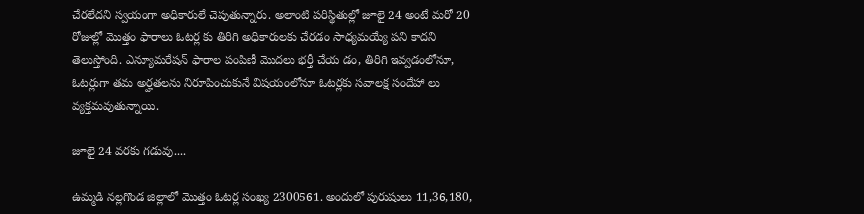చేరలేదని స్వయంగా అధికారులే చెపుతున్నారు. అలాంటి పరిస్థితుల్లో జూలై 24 అంటే మరో 20 రోజుల్లో మొత్తం ఫారాలు ఓటర్ల కు తిరిగి అధికారులకు చేరడం సాధ్యమయ్యే పని కాదని తెలుస్తోంది. ఎన్యూమరేషన్‌ ఫారాల పంపిణీ మొదలు భర్తీ చేయ డం, తిరిగి ఇవ్వడంలోనూ, ఓటర్లుగా తమ అర్హతలను నిరూపించుకునే విషయంలోనూ ఓటర్లకు సవాలక్ష సందేహా లు వ్యక్తమవుతున్నాయి.

జూలై 24 వరకు గడువు....

ఉమ్మడి నల్లగొండ జిల్లాలో మొత్తం ఓటర్ల సంఖ్య 2300561. అందులో పురుషులు 11,36,180,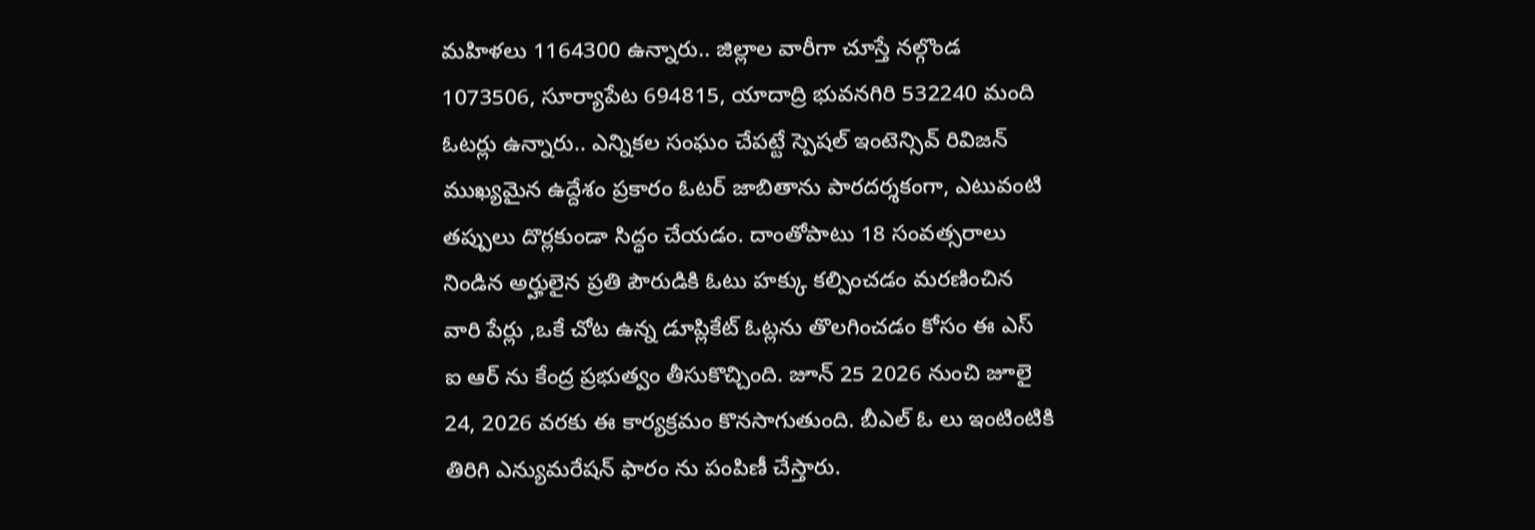మహిళలు 1164300 ఉన్నారు.. జిల్లాల వారీగా చూస్తే నల్గొండ 1073506, సూర్యాపేట 694815, యాదాద్రి భువనగిరి 532240 మంది ఓటర్లు ఉన్నారు.. ఎన్నికల సంఘం చేపట్టే స్పెషల్ ఇంటెన్సివ్ రివిజన్ ముఖ్యమైన ఉద్దేశం ప్రకారం ఓటర్ జాబితాను పారదర్శకంగా, ఎటువంటి తప్పులు దొర్లకుండా సిద్ధం చేయడం. దాంతోపాటు 18 సంవత్సరాలు నిండిన అర్హులైన ప్రతి పౌరుడికి ఓటు హక్కు కల్పించడం మరణించిన వారి పేర్లు ,ఒకే చోట ఉన్న డూప్లికేట్ ఓట్లను తొలగించడం కోసం ఈ ఎస్ ఐ ఆర్ ను కేంద్ర ప్రభుత్వం తీసుకొచ్చింది. జూన్ 25 2026 నుంచి జూలై 24, 2026 వరకు ఈ కార్యక్రమం కొనసాగుతుంది. బీఎల్ ఓ లు ఇంటింటికి తిరిగి ఎన్యుమరేషన్ ఫారం ను పంపిణీ చేస్తారు.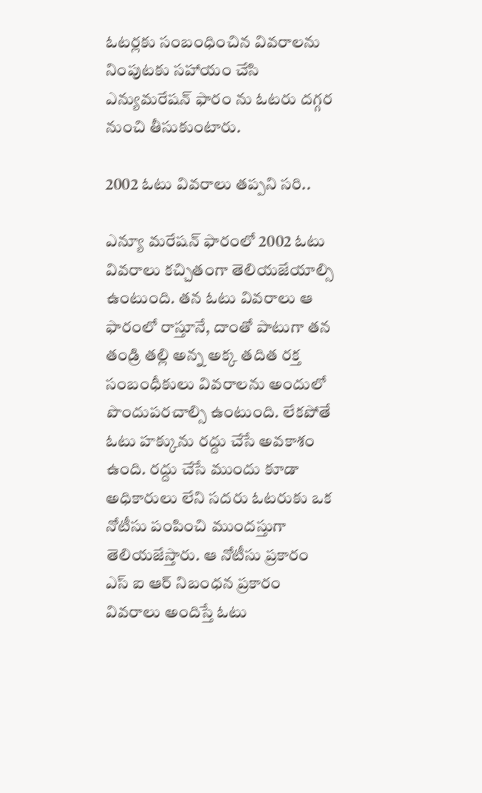ఓటర్లకు సంబంధించిన వివరాలను నింపుటకు సహాయం చేసి ఎన్యుమరేషన్ ఫారం ను ఓటరు దగ్గర నుంచి తీసుకుంటారు.

2002 ఓటు వివరాలు తప్పని సరి..

ఎన్యూ మరేషన్ ఫారంలో 2002 ఓటు వివరాలు కచ్చితంగా తెలియజేయాల్సి ఉంటుంది. తన ఓటు వివరాలు ఆ ఫారంలో రాస్తూనే, దాంతో పాటుగా తన తండ్రి తల్లి అన్న అక్క తదిత రక్త సంబంధీకులు వివరాలను అందులో పొందుపరచాల్సి ఉంటుంది. లేకపోతే ఓటు హక్కును రద్దు చేసే అవకాశం ఉంది. రద్దు చేసే ముందు కూడా అధికారులు లేని సదరు ఓటరుకు ఒక నోటీసు పంపించి ముందస్తుగా తెలియజేస్తారు. ఆ నోటీసు ప్రకారం ఎస్ ఐ ఆర్ నిబంధన ప్రకారం వివరాలు అందిస్తే ఓటు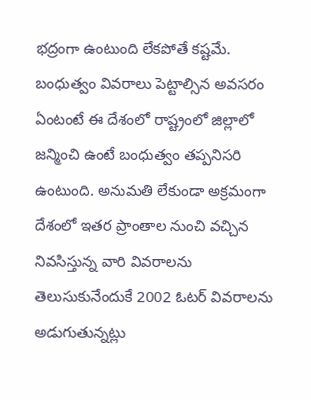భద్రంగా ఉంటుంది లేకపోతే కష్టమే. బంధుత్వం వివరాలు పెట్టాల్సిన అవసరం ఏంటంటే ఈ దేశంలో రాష్ట్రంలో జిల్లాలో జన్మించి ఉంటే బంధుత్వం తప్పనిసరి ఉంటుంది. అనుమతి లేకుండా అక్రమంగా దేశంలో ఇతర ప్రాంతాల నుంచి వచ్చిన నివసిస్తున్న వారి వివరాలను తెలుసుకునేందుకే 2002 ఓటర్ వివరాలను అడుగుతున్నట్లు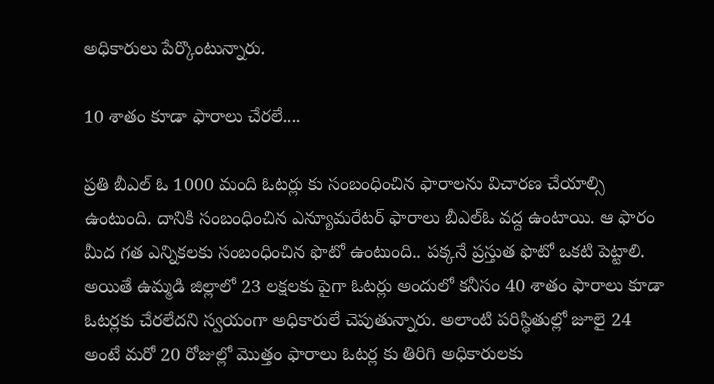అధికారులు పేర్కొంటున్నారు.

10 శాతం కూడా ఫారాలు చేరలే....

ప్రతి బీఎల్ ఓ 1000 మంది ఓటర్లు కు సంబంధించిన ఫారాలను విచారణ చేయాల్సి ఉంటుంది. దానికి సంబంధించిన ఎన్యూమరేటర్ ఫారాలు బీఎల్ఓ వద్ద ఉంటాయి. ఆ ఫారం మీద గత ఎన్నికలకు సంబంధించిన ఫొటో ఉంటుంది.. పక్కనే ప్రస్తుత ఫొటో ఒకటి పెట్టాలి. అయితే ఉమ్మడి జిల్లాలో 23 లక్షలకు పైగా ఓటర్లు అందులో కనీసం 40 శాతం ఫారాలు కూడా ఓటర్లకు చేరలేదని స్వయంగా అధికారులే చెపుతున్నారు. అలాంటి పరిస్థితుల్లో జూలై 24 అంటే మరో 20 రోజుల్లో మొత్తం ఫారాలు ఓటర్ల కు తిరిగి అధికారులకు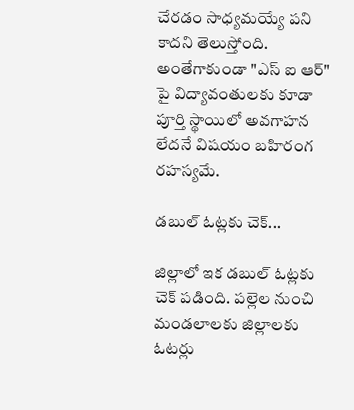చేరడం సాధ్యమయ్యే పని కాదని తెలుస్తోంది. అంతేగాకుండా "ఎస్ ఐ ఆర్" పై విద్యావంతులకు కూడా పూర్తి స్థాయిలో అవగాహన లేదనే విషయం బహిరంగ రహస్యమే.

డబుల్ ఓట్లకు చెక్...

జిల్లాలో ఇక డబుల్ ఓట్లకు చెక్ పడింది. పల్లెల నుంచి మండలాలకు జిల్లాలకు ఓటర్లు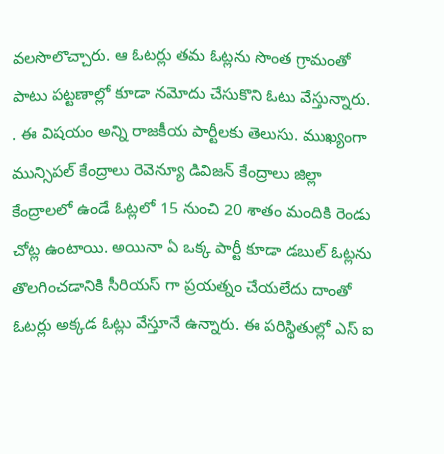వలసొలొచ్చారు. ఆ ఓటర్లు తమ ఓట్లను సొంత గ్రామంతో పాటు పట్టణాల్లో కూడా నమోదు చేసుకొని ఓటు వేస్తున్నారు. . ఈ విషయం అన్ని రాజకీయ పార్టీలకు తెలుసు. ముఖ్యంగా మున్సిపల్ కేంద్రాలు రెవెన్యూ డివిజన్ కేంద్రాలు జిల్లా కేంద్రాలలో ఉండే ఓట్లలో 15 నుంచి 20 శాతం మందికి రెండు చోట్ల ఉంటాయి. అయినా ఏ ఒక్క పార్టీ కూడా డబుల్ ఓట్లను తొలగించడానికి సీరియస్ గా ప్రయత్నం చేయలేదు దాంతో ఓటర్లు అక్కడ ఓట్లు వేస్తూనే ఉన్నారు. ఈ పరిస్థితుల్లో ఎస్ ఐ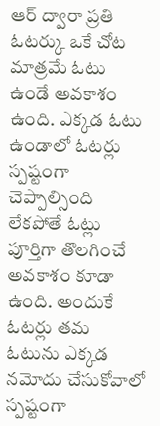ఆర్ ద్వారా ప్రతి ఓటర్కు ఒకే చోట మాత్రమే ఓటు ఉండే అవకాశం ఉంది. ఎక్కడ ఓటు ఉండాలో ఓటర్లు స్పష్టంగా చెప్పాల్సింది లేకపోతే ఓట్లు పూర్తిగా తొలగించే అవకాశం కూడా ఉంది. అందుకే ఓటర్లు తమ ఓటును ఎక్కడ నమోదు చేసుకోవాలో స్పష్టంగా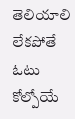తెలియాలి లేకపోతే ఓటు కోల్పోయే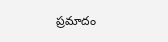ప్రమాదం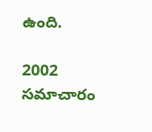ఉంది.

2002 సమాచారం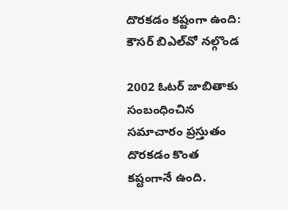దొరకడం కష్టంగా ఉంది: కౌసర్ బిఎల్‌వో నల్గొండ

2002 ఓటర్ జాబితాకు సంబంధించిన సమాచారం ప్రస్తుతం దొరకడం కొంత కష్టంగానే ఉంది.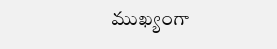ముఖ్యంగా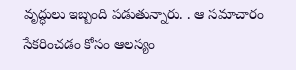వృద్ధులు ఇబ్బంది పడుతున్నారు. . ఆ సమాచారం సేకరించడం కోసం ఆలస్యం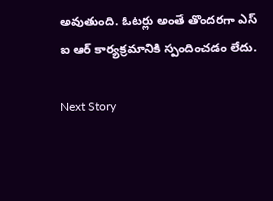అవుతుంది. ఓటర్లు అంతే తొందరగా ఎస్ ఐ ఆర్ కార్యక్రమానికి స్పందించడం లేదు.

Next Story